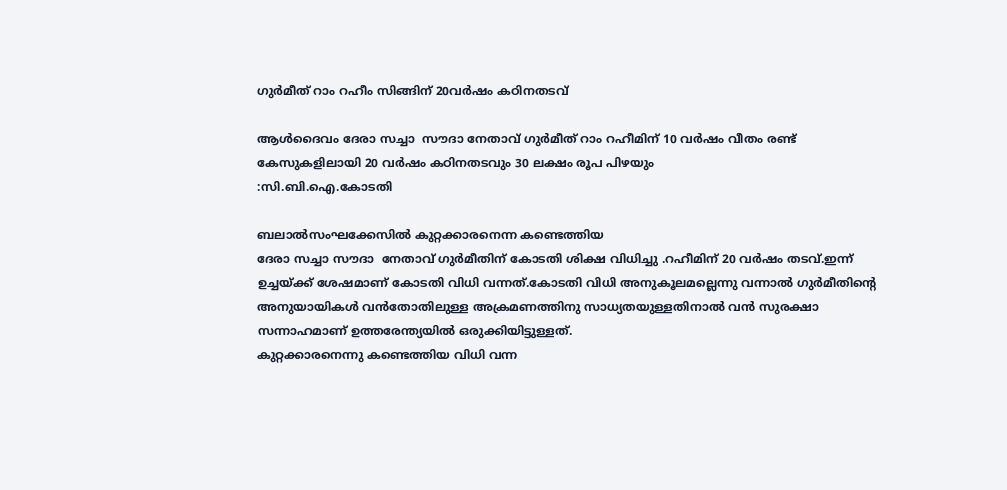ഗുർമീത് റാം റഹീം സിങ്ങിന് 20വർഷം കഠിനതടവ്

ആൾദൈവം ദേരാ സച്ചാ  സൗദാ നേതാവ് ഗുർമീത് റാം റഹീമിന് 10 വർഷം വീതം രണ്ട് കേസുകളിലായി 20 വർഷം കഠിനതടവും 30 ലക്ഷം രൂപ പിഴയും
:സി.ബി.ഐ.കോടതി

ബലാൽസംഘക്കേസിൽ കുറ്റക്കാരനെന്ന കണ്ടെത്തിയ
ദേരാ സച്ചാ സൗദാ  നേതാവ് ഗുർമീതിന് കോടതി ശിക്ഷ വിധിച്ചു .റഹീമിന് 20 വർഷം തടവ്.ഇന്ന് ഉച്ചയ്ക്ക് ശേഷമാണ് കോടതി വിധി വന്നത്.കോടതി വിധി അനുകൂലമല്ലെന്നു വന്നാൽ ഗുർമീതിന്റെ
അനുയായികൾ വൻതോതിലുള്ള അക്രമണത്തിനു സാധ്യതയുള്ളതിനാൽ വൻ സുരക്ഷാ സന്നാഹമാണ് ഉത്തരേന്ത്യയിൽ ഒരുക്കിയിട്ടുള്ളത്.
കുറ്റക്കാരനെന്നു കണ്ടെത്തിയ വിധി വന്ന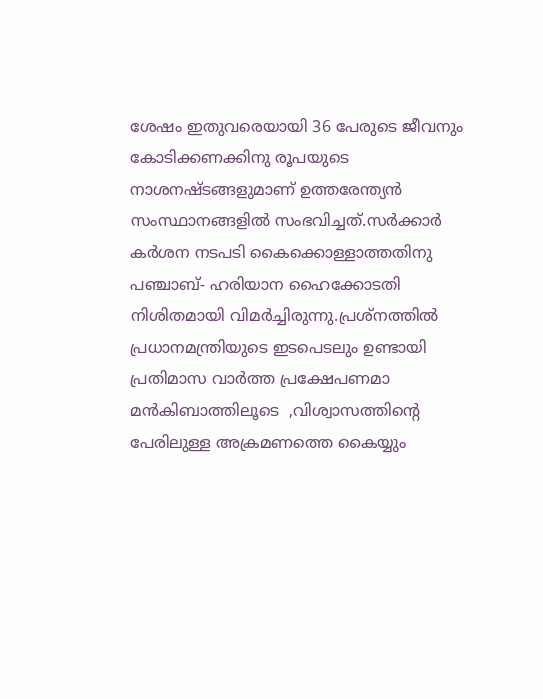ശേഷം ഇതുവരെയായി 36 പേരുടെ ജീവനും കോടിക്കണക്കിനു രൂപയുടെ നാശനഷ്ടങ്ങളുമാണ് ഉത്തരേന്ത്യൻ സംസ്ഥാനങ്ങളിൽ സംഭവിച്ചത്.സർക്കാർ കർശന നടപടി കൈക്കൊള്ളാത്തതിനു
പഞ്ചാബ്- ഹരിയാന ഹൈക്കോടതി നിശിതമായി വിമർച്ചിരുന്നു.പ്രശ്നത്തിൽ പ്രധാനമന്ത്രിയുടെ ഇടപെടലും ഉണ്ടായി പ്രതിമാസ വാർത്ത പ്രക്ഷേപണമാ മൻകിബാത്തിലൂടെ  ,വിശ്വാസത്തിന്റെ പേരിലുള്ള അക്രമണത്തെ കൈയ്യും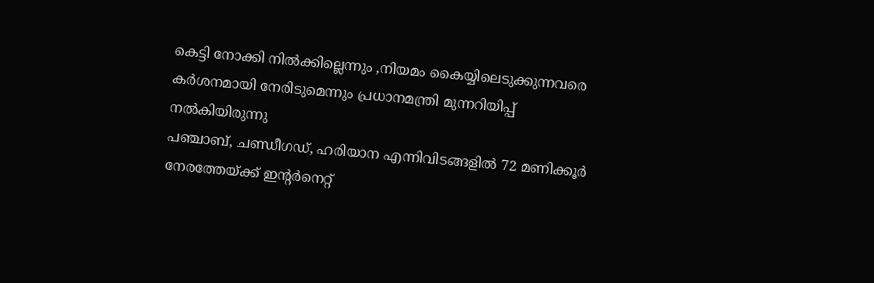കെട്ടി നോക്കി നിൽക്കില്ലെന്നും ,നിയമം കൈയ്യിലെടുക്കുന്നവരെ കർശനമായി നേരിടുമെന്നും പ്രധാനമന്ത്രി മുന്നറിയിപ്പ് നൽകിയിരുന്നു
പഞ്ചാബ്, ചണ്ഡീഗഡ്, ഹരിയാന എന്നിവിടങ്ങളില്‍ 72 മണിക്കൂര്‍ നേരത്തേയ്ക്ക് ഇന്‍റര്‍നെറ്റ്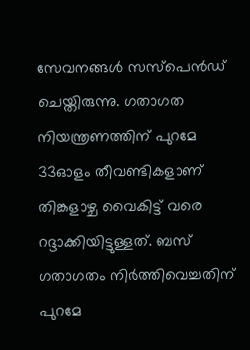സേവനങ്ങള്‍ സസ്പെന്‍ഡ് ചെയ്തിരുന്നു. ഗതാഗത നിയന്ത്രണത്തിന് പുറമേ 33ഓളം തീവണ്ടികളാണ് തിങ്കളാഴ്ച വൈകിട്ട് വരെ റദ്ദാക്കിയിട്ടുള്ളത്. ബസ് ഗതാഗതം നിര്‍ത്തിവെച്ചതിന് പുറമേ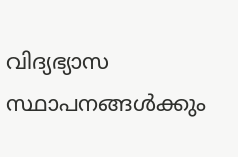വിദ്യഭ്യാസ സ്ഥാപനങ്ങള്‍ക്കും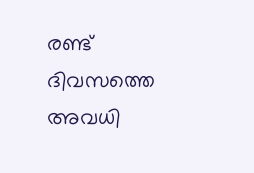രണ്ട് ദിവസത്തെ അവധി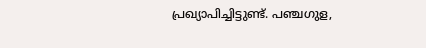പ്രഖ്യാപിച്ചിട്ടുണ്ട്. പഞ്ചഗുള,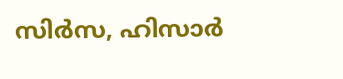സിര്‍സ, ഹിസാര്‍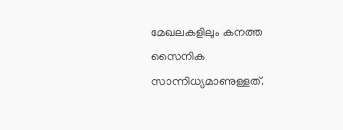മേഖലകളിലും കനത്ത സൈനിക സാന്നിധ്യമാണുള്ളത്.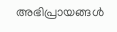അഭിപ്രായങ്ങള്‍